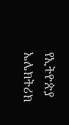የኢትዮጵያ ኤሌክትሪክ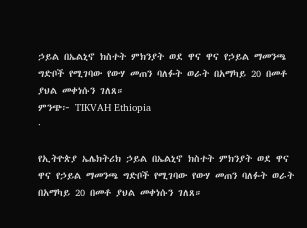ኃይል በኤልኒኖ ክስተት ምክንያት ወደ ዋና ዋና የኃይል ማመንጫ ግድቦች የሚገባው የውሃ መጠን ባለፉት ወራት በአማካይ 20 በመቶ ያህል መቀነሱን ገለጸ።
ምንጭ፦ TIKVAH Ethiopia
·

የኢትዮጵያ ኤሌክትሪክ ኃይል በኤልኒኖ ክስተት ምክንያት ወደ ዋና ዋና የኃይል ማመንጫ ግድቦች የሚገባው የውሃ መጠን ባለፉት ወራት በአማካይ 20 በመቶ ያህል መቀነሱን ገለጸ።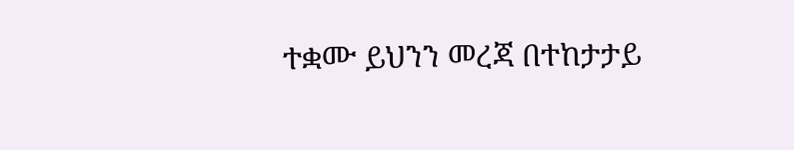ተቋሙ ይህንን መረጃ በተከታታይ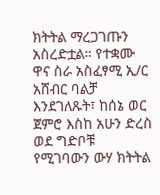ክትትል ማረጋገጡን አስረድቷል። የተቋሙ ዋና ስራ አስፈፃሚ ኢ/ር አሸብር ባልቻ እንደገለጹት፣ ከሰኔ ወር ጀምሮ እስከ አሁን ድረስ ወደ ግድቦቹ የሚገባውን ውሃ ክትትል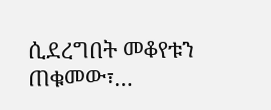ሲደረግበት መቆየቱን ጠቁመው፣…